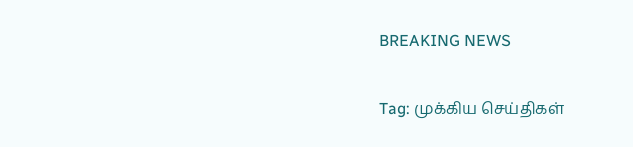BREAKING NEWS

Tag: முக்கிய செய்திகள்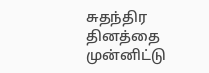சுதந்திர தினத்தை முன்னிட்டு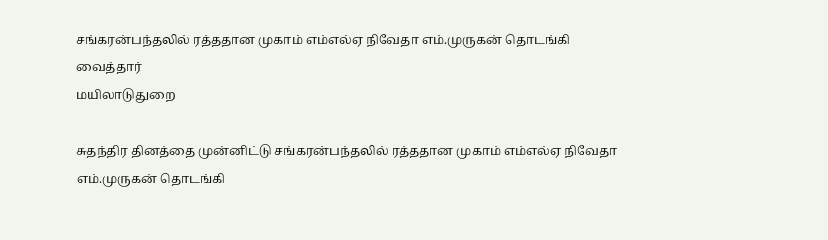சங்கரன்பந்தலில் ரத்ததான முகாம் எம்எல்ஏ நிவேதா எம்.முருகன் தொடங்கி வைத்தார்
மயிலாடுதுறை

சுதந்திர தினத்தை முன்னிட்டு சங்கரன்பந்தலில் ரத்ததான முகாம் எம்எல்ஏ நிவேதா எம்.முருகன் தொடங்கி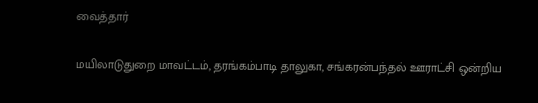வைத்தார்

மயிலாடுதுறை மாவட்டம், தரங்கம்பாடி தாலுகா, சங்கரன்பந்தல் ஊராட்சி ஒன்றிய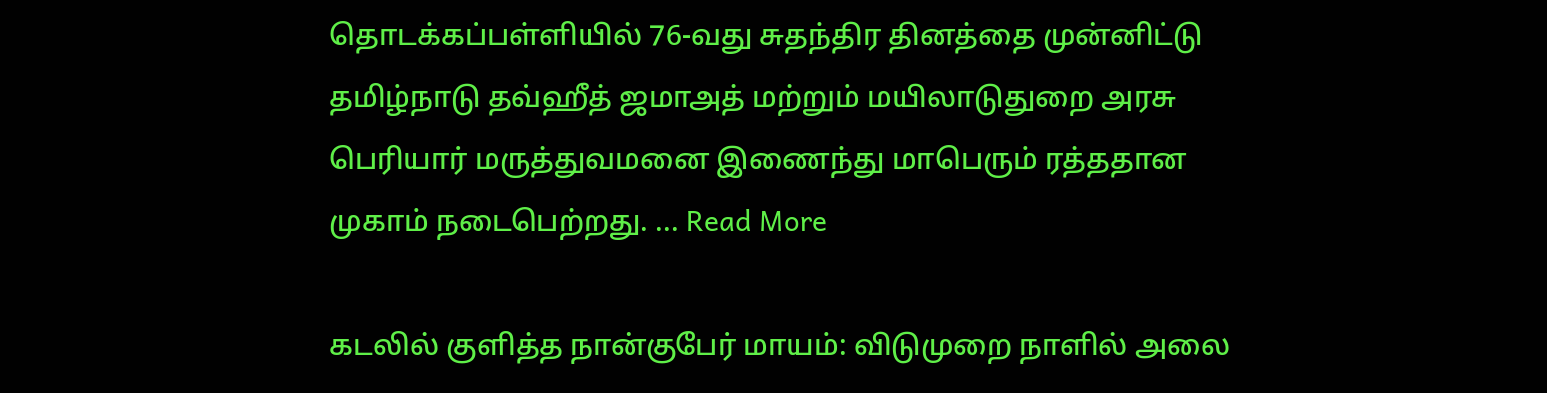தொடக்கப்பள்ளியில் 76-வது சுதந்திர தினத்தை முன்னிட்டு தமிழ்நாடு தவ்ஹீத் ஜமாஅத் மற்றும் மயிலாடுதுறை அரசு பெரியார் மருத்துவமனை இணைந்து மாபெரும் ரத்ததான முகாம் நடைபெற்றது. ... Read More

கடலில் குளித்த நான்குபேர் மாயம்: விடுமுறை நாளில் அலை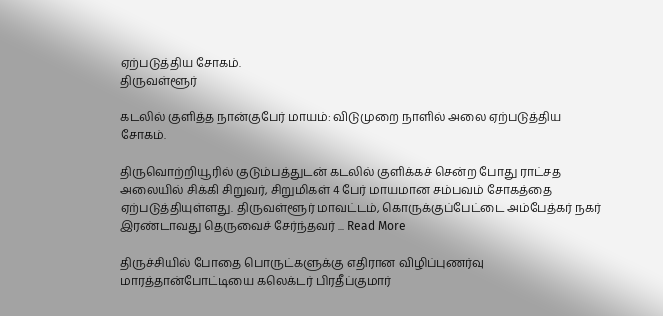ஏற்படுத்திய சோகம்.
திருவள்ளூர்

கடலில் குளித்த நான்குபேர் மாயம்: விடுமுறை நாளில் அலை ஏற்படுத்திய சோகம்.

திருவொற்றியூரில் குடும்பத்துடன் கடலில் குளிக்கச் சென்ற போது ராட்சத அலையில் சிக்கி சிறுவர், சிறுமிகள் 4 பேர் மாயமான சம்பவம் சோகத்தை ஏற்படுத்தியுள்ளது. திருவள்ளூர் மாவட்டம், கொருக்குப்பேட்டை அம்பேத்கர் நகர் இரண்டாவது தெருவைச் சேர்ந்தவர் ... Read More

திருச்சியில் போதை பொருட்களுக்கு எதிரான விழிப்புணர்வு மாரத்தான்போட்டியை கலெக்டர் பிரதீப்குமார்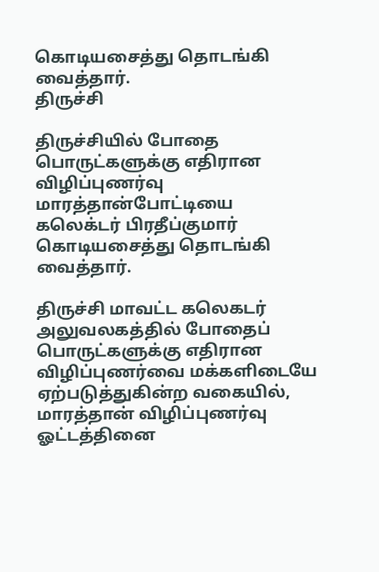கொடியசைத்து தொடங்கி வைத்தார்.
திருச்சி

திருச்சியில் போதை பொருட்களுக்கு எதிரான விழிப்புணர்வு மாரத்தான்போட்டியை கலெக்டர் பிரதீப்குமார் கொடியசைத்து தொடங்கி வைத்தார்.

திருச்சி மாவட்ட கலெகடர் அலுவலகத்தில் போதைப் பொருட்களுக்கு எதிரான விழிப்புணர்வை மக்களிடையே ஏற்படுத்துகின்ற வகையில், மாரத்தான் விழிப்புணர்வு ஓட்டத்தினை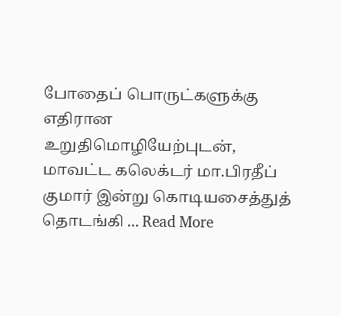போதைப் பொருட்களுக்கு எதிரான உறுதிமொழியேற்புடன், மாவட்ட கலெக்டர் மா.பிரதீப் குமார் இன்று கொடியசைத்துத் தொடங்கி ... Read More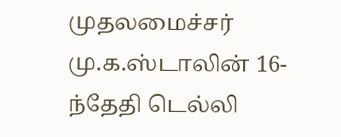முதலமைச்சர் மு.க.ஸ்டாலின் 16-ந்தேதி டெல்லி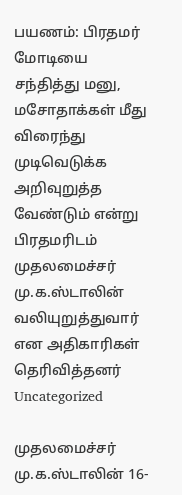பயணம்: பிரதமர் மோடியை சந்தித்து மனு, மசோதாக்கள் மீது விரைந்து முடிவெடுக்க அறிவுறுத்த வேண்டும் என்று பிரதமரிடம் முதலமைச்சர் மு.க.ஸ்டாலின் வலியுறுத்துவார் என அதிகாரிகள் தெரிவித்தனர்
Uncategorized

முதலமைச்சர் மு.க.ஸ்டாலின் 16-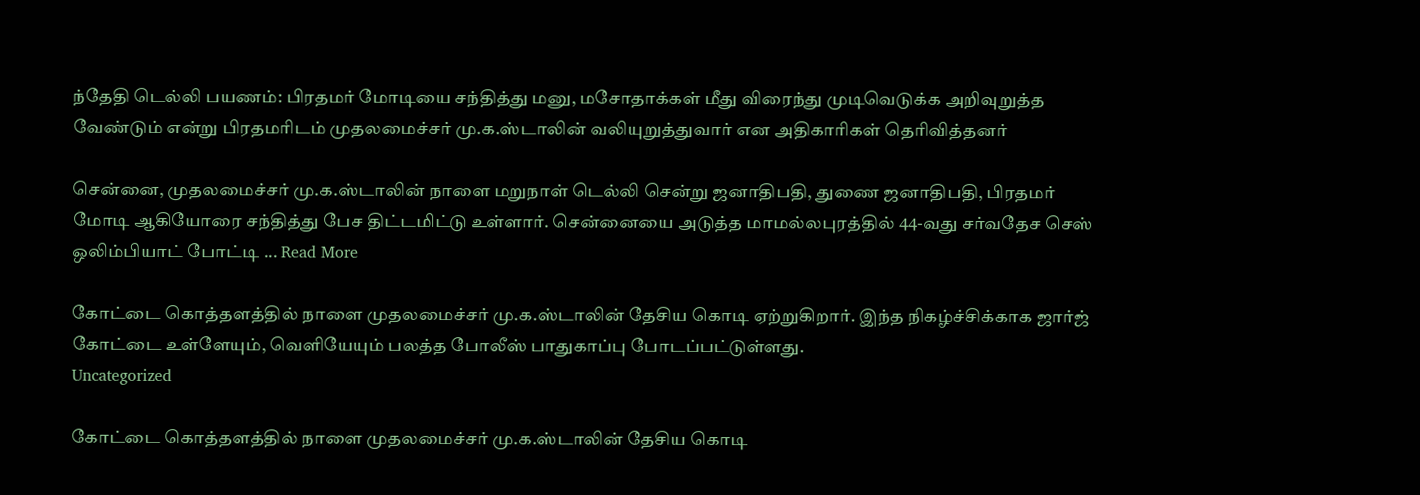ந்தேதி டெல்லி பயணம்: பிரதமர் மோடியை சந்தித்து மனு, மசோதாக்கள் மீது விரைந்து முடிவெடுக்க அறிவுறுத்த வேண்டும் என்று பிரதமரிடம் முதலமைச்சர் மு.க.ஸ்டாலின் வலியுறுத்துவார் என அதிகாரிகள் தெரிவித்தனர்

சென்னை, முதலமைச்சர் மு.க.ஸ்டாலின் நாளை மறுநாள் டெல்லி சென்று ஜனாதிபதி, துணை ஜனாதிபதி, பிரதமர் மோடி ஆகியோரை சந்தித்து பேச திட்டமிட்டு உள்ளார். சென்னையை அடுத்த மாமல்லபுரத்தில் 44-வது சர்வதேச செஸ் ஒலிம்பியாட் போட்டி ... Read More

கோட்டை கொத்தளத்தில் நாளை முதலமைச்சர் மு.க.ஸ்டாலின் தேசிய கொடி ஏற்றுகிறார். இந்த நிகழ்ச்சிக்காக ஜார்ஜ் கோட்டை உள்ளேயும், வெளியேயும் பலத்த போலீஸ் பாதுகாப்பு போடப்பட்டுள்ளது.
Uncategorized

கோட்டை கொத்தளத்தில் நாளை முதலமைச்சர் மு.க.ஸ்டாலின் தேசிய கொடி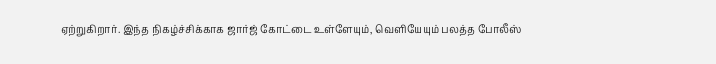ஏற்றுகிறார். இந்த நிகழ்ச்சிக்காக ஜார்ஜ் கோட்டை உள்ளேயும், வெளியேயும் பலத்த போலீஸ்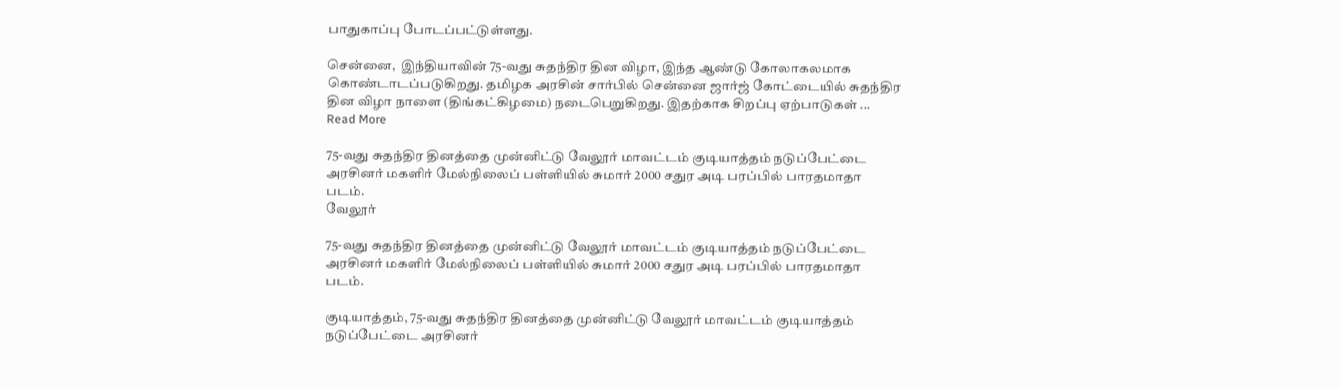பாதுகாப்பு போடப்பட்டுள்ளது.

சென்னை,  இந்தியாவின் 75-வது சுதந்திர தின விழா, இந்த ஆண்டு கோலாகலமாக கொண்டாடப்படுகிறது. தமிழக அரசின் சார்பில் சென்னை ஜார்ஜ் கோட்டையில் சுதந்திர தின விழா நாளை (திங்கட்கிழமை) நடைபெறுகிறது. இதற்காக சிறப்பு ஏற்பாடுகள் ... Read More

75-வது சுதந்திர தினத்தை முன்னிட்டு வேலூர் மாவட்டம் குடியாத்தம் நடுப்பேட்டை அரசினர் மகளிர் மேல்நிலைப் பள்ளியில் சுமார் 2000 சதுர அடி பரப்பில் பாரதமாதா படம்.
வேலூர்

75-வது சுதந்திர தினத்தை முன்னிட்டு வேலூர் மாவட்டம் குடியாத்தம் நடுப்பேட்டை அரசினர் மகளிர் மேல்நிலைப் பள்ளியில் சுமார் 2000 சதுர அடி பரப்பில் பாரதமாதா படம்.

குடியாத்தம், 75-வது சுதந்திர தினத்தை முன்னிட்டு வேலூர் மாவட்டம் குடியாத்தம் நடுப்பேட்டை அரசினர்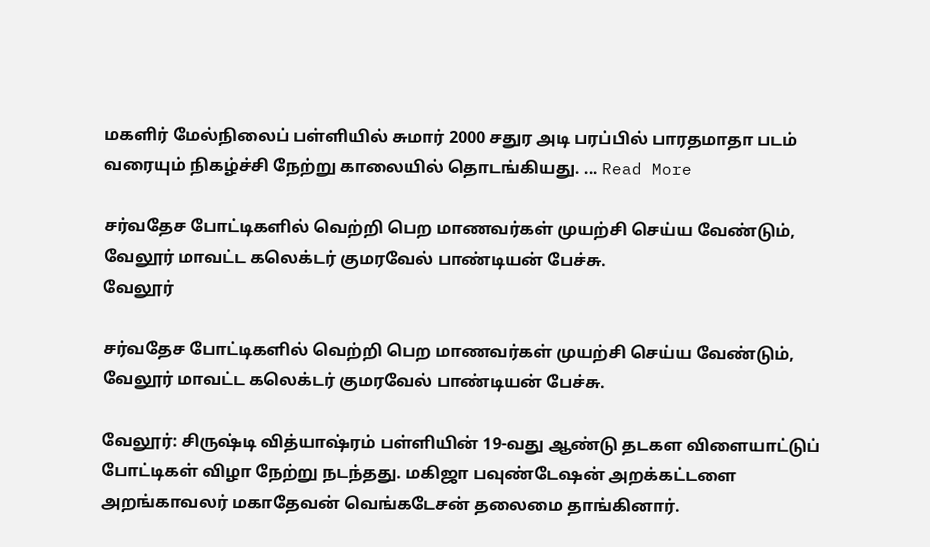மகளிர் மேல்நிலைப் பள்ளியில் சுமார் 2000 சதுர அடி பரப்பில் பாரதமாதா படம் வரையும் நிகழ்ச்சி நேற்று காலையில் தொடங்கியது. ... Read More

சர்வதேச போட்டிகளில் வெற்றி பெற மாணவர்கள் முயற்சி செய்ய வேண்டும், வேலூர் மாவட்ட கலெக்டர் குமரவேல் பாண்டியன் பேச்சு.
வேலூர்

சர்வதேச போட்டிகளில் வெற்றி பெற மாணவர்கள் முயற்சி செய்ய வேண்டும், வேலூர் மாவட்ட கலெக்டர் குமரவேல் பாண்டியன் பேச்சு.

வேலூர்: சிருஷ்டி வித்யாஷ்ரம் பள்ளியின் 19-வது ஆண்டு தடகள விளையாட்டுப் போட்டிகள் விழா நேற்று நடந்தது. மகிஜா பவுண்டேஷன் அறக்கட்டளை அறங்காவலர் மகாதேவன் வெங்கடேசன் தலைமை தாங்கினார்.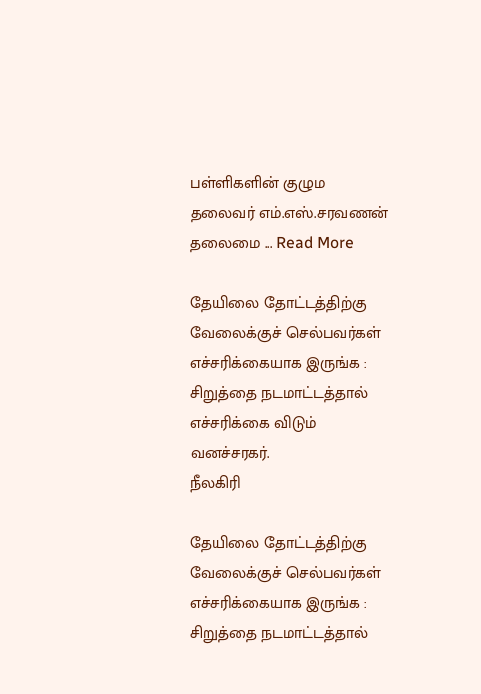பள்ளிகளின் குழும தலைவர் எம்.எஸ்.சரவணன் தலைமை ... Read More

தேயிலை தோட்டத்திற்கு வேலைக்குச் செல்பவர்கள் எச்சரிக்கையாக இருங்க : சிறுத்தை நடமாட்டத்தால் எச்சரிக்கை விடும் வனச்சரகர்.
நீலகிரி

தேயிலை தோட்டத்திற்கு வேலைக்குச் செல்பவர்கள் எச்சரிக்கையாக இருங்க : சிறுத்தை நடமாட்டத்தால்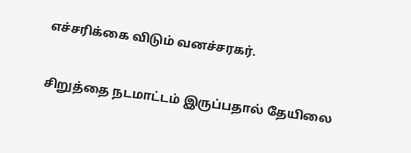எச்சரிக்கை விடும் வனச்சரகர்.

சிறுத்தை நடமாட்டம் இருப்பதால் தேயிலை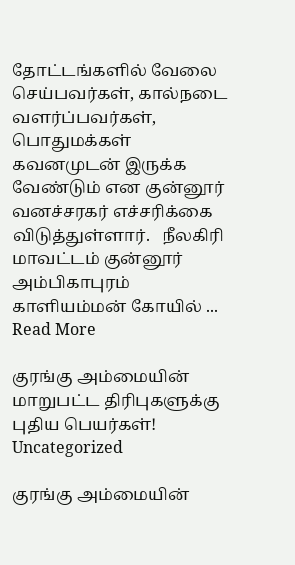தோட்டங்களில் வேலை செய்பவர்கள், கால்நடை வளர்ப்பவர்கள், பொதுமக்கள் கவனமுடன் இருக்க வேண்டும் என குன்னூர் வனச்சரகர் எச்சரிக்கை விடுத்துள்ளார்.   நீலகிரி மாவட்டம் குன்னூர் அம்பிகாபுரம் காளியம்மன் கோயில் ... Read More

குரங்கு அம்மையின் மாறுபட்ட திரிபுகளுக்கு புதிய பெயர்கள்!
Uncategorized

குரங்கு அம்மையின்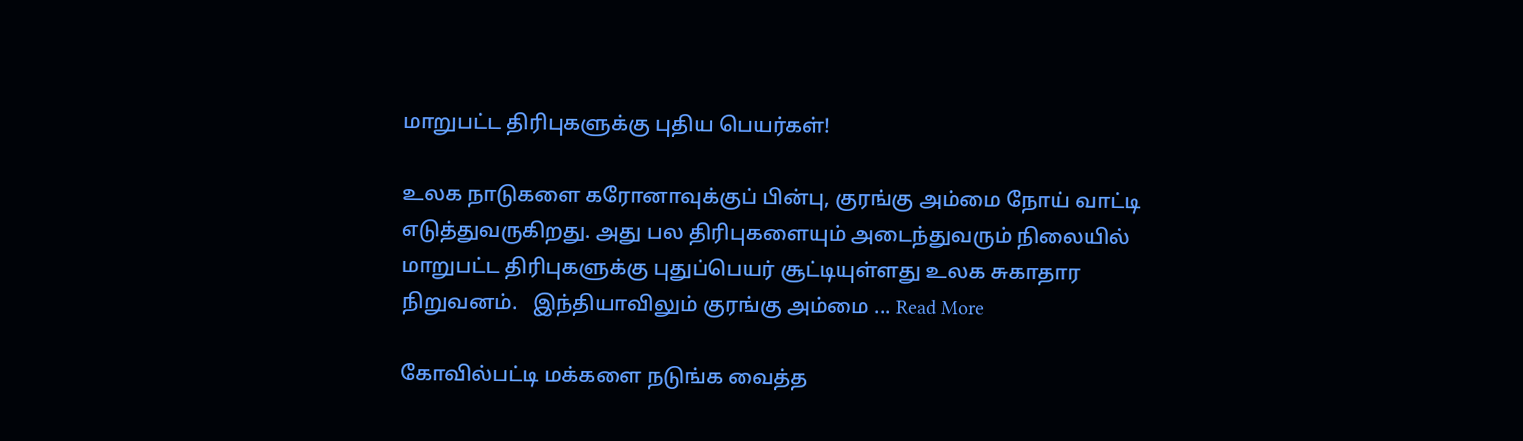மாறுபட்ட திரிபுகளுக்கு புதிய பெயர்கள்!

உலக நாடுகளை கரோனாவுக்குப் பின்பு, குரங்கு அம்மை நோய் வாட்டி எடுத்துவருகிறது. அது பல திரிபுகளையும் அடைந்துவரும் நிலையில் மாறுபட்ட திரிபுகளுக்கு புதுப்பெயர் சூட்டியுள்ளது உலக சுகாதார நிறுவனம்.   இந்தியாவிலும் குரங்கு அம்மை ... Read More

கோவில்பட்டி மக்களை நடுங்க வைத்த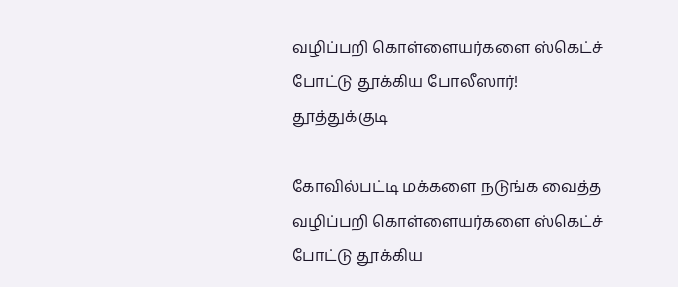வழிப்பறி கொள்ளையர்களை ஸ்கெட்ச் போட்டு தூக்கிய போலீஸார்!
தூத்துக்குடி

கோவில்பட்டி மக்களை நடுங்க வைத்த வழிப்பறி கொள்ளையர்களை ஸ்கெட்ச் போட்டு தூக்கிய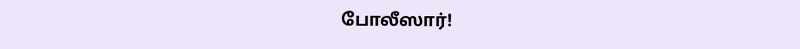போலீஸார்!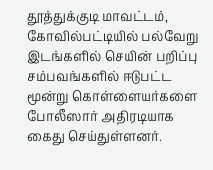தூத்துக்குடி மாவட்டம், கோவில்பட்டியில் பல்வேறு இடங்களில் செயின் பறிப்பு சம்பவங்களில் ஈடுபட்ட மூன்று கொள்ளையர்களை போலீஸார் அதிரடியாக கைது செய்துள்ளனர்.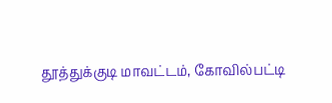தூத்துக்குடி மாவட்டம், கோவில்பட்டி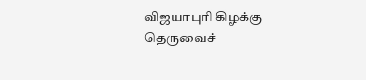விஜயாபுரி கிழக்கு தெருவைச்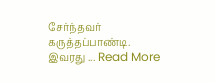சேர்ந்தவர் கருத்தப்பாண்டி. இவரது ... Read More